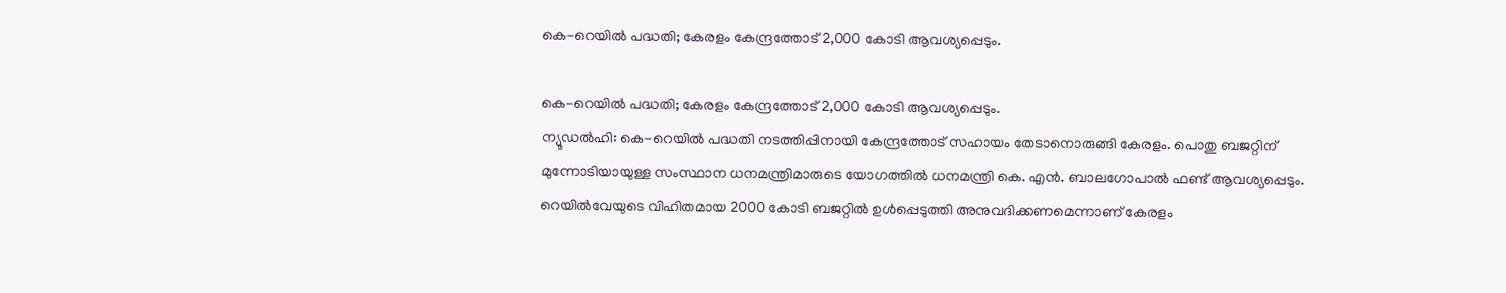കെ-റെയില്‍ പദ്ധതി; കേരളം കേന്ദ്രത്തോട് 2,000 കോടി ആവശ്യപ്പെടും.

കെ-റെയില്‍ പദ്ധതി; കേരളം കേന്ദ്രത്തോട് 2,000 കോടി ആവശ്യപ്പെടും.
ന്യൂഡല്‍ഹി: കെ-റെയില്‍ പദ്ധതി നടത്തിപ്പിനായി കേന്ദ്രത്തോട് സഹായം തേടാനൊരുങ്ങി കേരളം. പൊതു ബജറ്റിന് മുന്നോടിയായുള്ള സംസ്ഥാന ധനമന്ത്രിമാരുടെ യോഗത്തില്‍ ധനമന്ത്രി കെ. എന്‍. ബാലഗോപാല്‍ ഫണ്ട് ആവശ്യപ്പെടും. റെയില്‍വേയുടെ വിഹിതമായ 2000 കോടി ബജറ്റില്‍ ഉള്‍പ്പെടുത്തി അനുവദിക്കണമെന്നാണ് കേരളം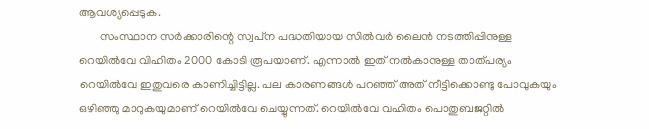ആവശ്യപ്പെടുക.
       സംസ്ഥാന സര്‍ക്കാരിന്റെ സ്വപ്‌ന പദ്ധതിയായ സില്‍വര്‍ ലൈന്‍ നടത്തിപ്പിനുള്ള റെയില്‍വേ വിഹിതം 2000 കോടി രൂപയാണ്. എന്നാല്‍ ഇത് നല്‍കാനുള്ള താത്പര്യം റെയില്‍വേ ഇതുവരെ കാണിച്ചിട്ടില്ല. പല കാരണങ്ങള്‍ പറഞ്ഞ് അത് നീട്ടിക്കൊണ്ടു പോവുകയും ഒഴിഞ്ഞു മാറുകയുമാണ് റെയില്‍വേ ചെയ്യുന്നത്. റെയില്‍വേ വഹിതം പൊതുബജറ്റില്‍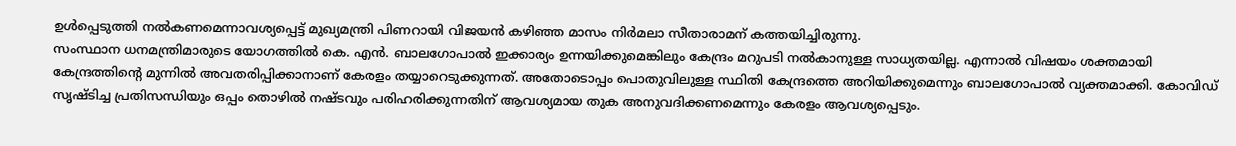ഉള്‍പ്പെടുത്തി നല്‍കണമെന്നാവശ്യപ്പെട്ട് മുഖ്യമന്ത്രി പിണറായി വിജയന്‍ കഴിഞ്ഞ മാസം നിര്‍മലാ സീതാരാമന് കത്തയിച്ചിരുന്നു.
സംസ്ഥാന ധനമന്ത്രിമാരുടെ യോഗത്തില്‍ കെ. എന്‍. ബാലഗോപാല്‍ ഇക്കാര്യം ഉന്നയിക്കുമെങ്കിലും കേന്ദ്രം മറുപടി നല്‍കാനുള്ള സാധ്യതയില്ല. എന്നാല്‍ വിഷയം ശക്തമായി കേന്ദ്രത്തിന്റെ മുന്നില്‍ അവതരിപ്പിക്കാനാണ് കേരളം തയ്യാറെടുക്കുന്നത്. അതോടൊപ്പം പൊതുവിലുള്ള സ്ഥിതി കേന്ദ്രത്തെ അറിയിക്കുമെന്നും ബാലഗോപാല്‍ വ്യക്തമാക്കി. കോവിഡ് സൃഷ്ടിച്ച പ്രതിസന്ധിയും ഒപ്പം തൊഴില്‍ നഷ്ടവും പരിഹരിക്കുന്നതിന് ആവശ്യമായ തുക അനുവദിക്കണമെന്നും കേരളം ആവശ്യപ്പെടും.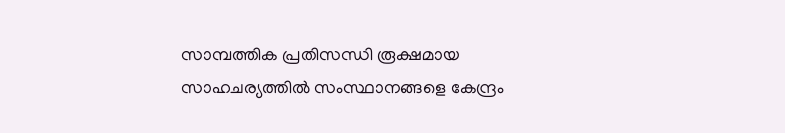സാമ്പത്തിക പ്രതിസന്ധി രൂക്ഷമായ സാഹചര്യത്തില്‍ സംസ്ഥാനങ്ങളെ കേന്ദ്രം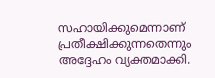സഹായിക്കുമെന്നാണ് പ്രതീക്ഷിക്കുന്നതെന്നും അദ്ദേഹം വ്യക്തമാക്കി.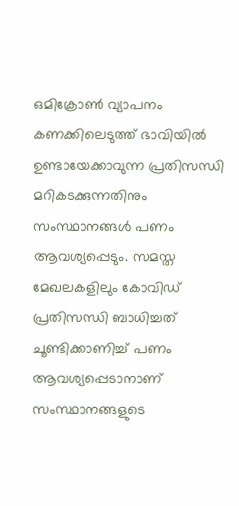ഒമിക്രോണ്‍ വ്യാപനം കണക്കിലെടുത്ത് ഭാവിയിൽ ഉണ്ടായേക്കാവുന്ന പ്രതിസന്ധി മറികടക്കുന്നതിനും സംസ്ഥാനങ്ങള്‍ പണം ആവശ്യപ്പെടും. സമസ്ത മേഖലകളിലും കോവിഡ് പ്രതിസന്ധി ബാധിച്ചത് ചൂണ്ടിക്കാണിച്ച് പണം ആവശ്യപ്പെടാനാണ് സംസ്ഥാനങ്ങളുടെ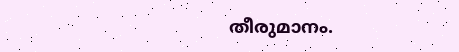തീരുമാനം.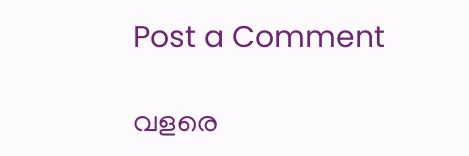Post a Comment

വളരെ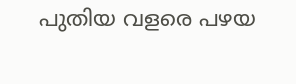പുതിയ വളരെ പഴയ